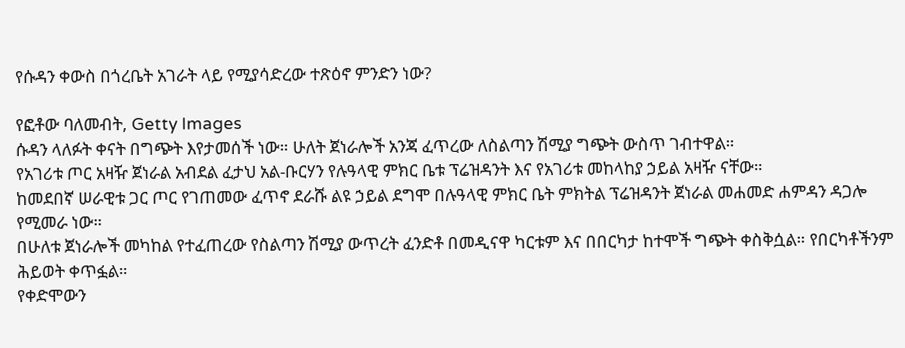የሱዳን ቀውስ በጎረቤት አገራት ላይ የሚያሳድረው ተጽዕኖ ምንድን ነው?

የፎቶው ባለመብት, Getty Images
ሱዳን ላለፉት ቀናት በግጭት እየታመሰች ነው። ሁለት ጀነራሎች አንጃ ፈጥረው ለስልጣን ሽሚያ ግጭት ውስጥ ገብተዋል።
የአገሪቱ ጦር አዛዥ ጀነራል አብደል ፈታህ አል-ቡርሃን የሉዓላዊ ምክር ቤቱ ፕሬዝዳንት እና የአገሪቱ መከላከያ ኃይል አዛዥ ናቸው።
ከመደበኛ ሠራዊቱ ጋር ጦር የገጠመው ፈጥኖ ደራሹ ልዩ ኃይል ደግሞ በሉዓላዊ ምክር ቤት ምክትል ፕሬዝዳንት ጀነራል መሐመድ ሐምዳን ዳጋሎ የሚመራ ነው።
በሁለቱ ጀነራሎች መካከል የተፈጠረው የስልጣን ሽሚያ ውጥረት ፈንድቶ በመዲናዋ ካርቱም እና በበርካታ ከተሞች ግጭት ቀስቅሷል። የበርካቶችንም ሕይወት ቀጥፏል።
የቀድሞውን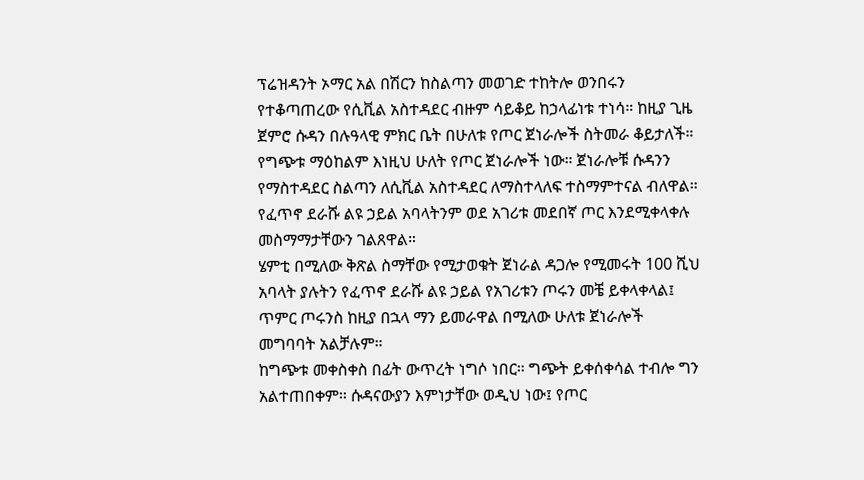ፕሬዝዳንት ኦማር አል በሽርን ከስልጣን መወገድ ተከትሎ ወንበሩን የተቆጣጠረው የሲቪል አስተዳደር ብዙም ሳይቆይ ከኃላፊነቱ ተነሳ። ከዚያ ጊዜ ጀምሮ ሱዳን በሉዓላዊ ምክር ቤት በሁለቱ የጦር ጀነራሎች ስትመራ ቆይታለች።
የግጭቱ ማዕከልም እነዚህ ሁለት የጦር ጀነራሎች ነው። ጀነራሎቹ ሱዳንን የማስተዳደር ስልጣን ለሲቪል አስተዳደር ለማስተላለፍ ተስማምተናል ብለዋል። የፈጥኖ ደራሹ ልዩ ኃይል አባላትንም ወደ አገሪቱ መደበኛ ጦር እንደሚቀላቀሉ መስማማታቸውን ገልጸዋል።
ሄምቲ በሚለው ቅጽል ስማቸው የሚታወቁት ጀነራል ዳጋሎ የሚመሩት 100 ሺህ አባላት ያሉትን የፈጥኖ ደራሹ ልዩ ኃይል የአገሪቱን ጦሩን መቼ ይቀላቀላል፤ ጥምር ጦሩንስ ከዚያ በኋላ ማን ይመራዋል በሚለው ሁለቱ ጀነራሎች መግባባት አልቻሉም።
ከግጭቱ መቀስቀስ በፊት ውጥረት ነግሶ ነበር። ግጭት ይቀሰቀሳል ተብሎ ግን አልተጠበቀም። ሱዳናውያን እምነታቸው ወዲህ ነው፤ የጦር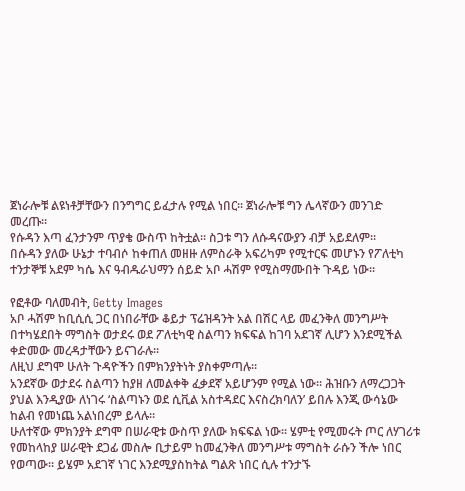ጀነራሎቹ ልዩነቶቻቸውን በንግግር ይፈታሉ የሚል ነበር። ጀነራሎቹ ግን ሌላኛውን መንገድ መረጡ።
የሱዳን እጣ ፈንታንም ጥያቄ ውስጥ ከትቷል። ስጋቱ ግን ለሱዳናውያን ብቻ አይደለም።
በሱዳን ያለው ሁኔታ ተባብሶ ከቀጠለ መዘዙ ለምስራቅ አፍሪካም የሚተርፍ መሆኑን የፖለቲካ ተንታኞቹ አደም ካሴ እና ዓብዱራህማን ሰይድ አቦ ሓሽም የሚስማሙበት ጉዳይ ነው።

የፎቶው ባለመብት, Getty Images
አቦ ሓሽም ከቢሲሲ ጋር በነበራቸው ቆይታ ፕሬዝዳንት አል በሽር ላይ መፈንቅለ መንግሥት በተካሄደበት ማግስት ወታደሩ ወደ ፖለቲካዊ ስልጣን ክፍፍል ከገባ አደገኛ ሊሆን እንደሚችል ቀድመው መረዳታቸውን ይናገራሉ።
ለዚህ ደግሞ ሁለት ጉዳዮችን በምክንያትነት ያስቀምጣሉ።
አንደኛው ወታደሩ ስልጣን ከያዘ ለመልቀቅ ፈቃደኛ አይሆንም የሚል ነው። ሕዝቡን ለማረጋጋት ያህል እንዲያው ለነገሩ ‘ስልጣኑን ወደ ሲቪል አስተዳደር እናስረክባለን’ ይበሉ እንጂ ውሳኔው ከልብ የመነጨ አልነበረም ይላሉ።
ሁለተኛው ምክንያት ደግሞ በሠራዊቱ ውስጥ ያለው ክፍፍል ነው። ሄምቲ የሚመሩት ጦር ለሃገሪቱ የመከላከያ ሠራዊት ደጋፊ መስሎ ቢታይም ከመፈንቅለ መንግሥቱ ማግስት ራሱን ችሎ ነበር የወጣው። ይሄም አደገኛ ነገር እንደሚያስከትል ግልጽ ነበር ሲሉ ተንታኙ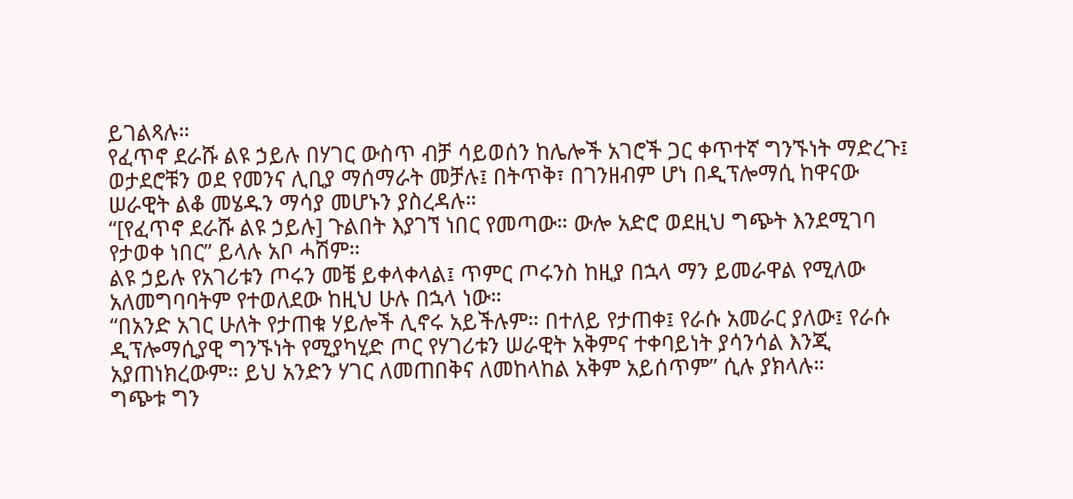ይገልጻሉ።
የፈጥኖ ደራሹ ልዩ ኃይሉ በሃገር ውስጥ ብቻ ሳይወሰን ከሌሎች አገሮች ጋር ቀጥተኛ ግንኙነት ማድረጉ፤ ወታደሮቹን ወደ የመንና ሊቢያ ማሰማራት መቻሉ፤ በትጥቅ፣ በገንዘብም ሆነ በዲፕሎማሲ ከዋናው ሠራዊት ልቆ መሄዱን ማሳያ መሆኑን ያስረዳሉ።
“[የፈጥኖ ደራሹ ልዩ ኃይሉ] ጉልበት እያገኘ ነበር የመጣው። ውሎ አድሮ ወደዚህ ግጭት እንደሚገባ የታወቀ ነበር” ይላሉ አቦ ሓሽም።
ልዩ ኃይሉ የአገሪቱን ጦሩን መቼ ይቀላቀላል፤ ጥምር ጦሩንስ ከዚያ በኋላ ማን ይመራዋል የሚለው አለመግባባትም የተወለደው ከዚህ ሁሉ በኋላ ነው።
“በአንድ አገር ሁለት የታጠቁ ሃይሎች ሊኖሩ አይችሉም። በተለይ የታጠቀ፤ የራሱ አመራር ያለው፤ የራሱ ዲፕሎማሲያዊ ግንኙነት የሚያካሂድ ጦር የሃገሪቱን ሠራዊት አቅምና ተቀባይነት ያሳንሳል እንጂ አያጠነክረውም። ይህ አንድን ሃገር ለመጠበቅና ለመከላከል አቅም አይሰጥም” ሲሉ ያክላሉ።
ግጭቱ ግን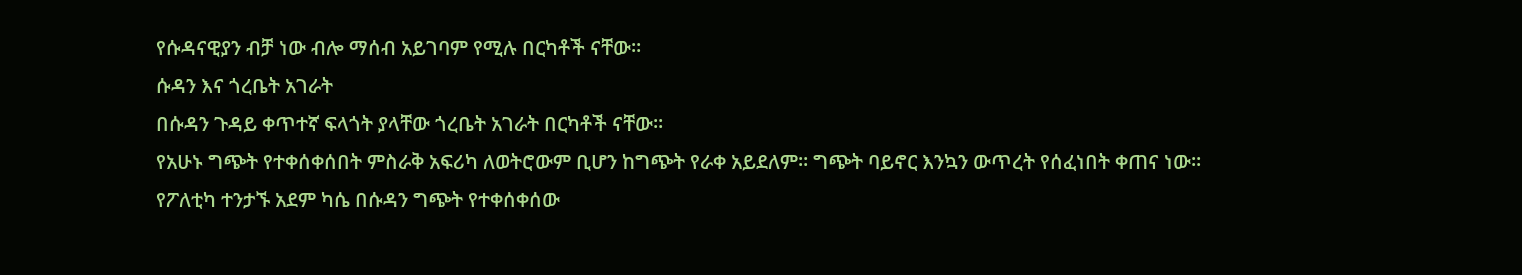የሱዳናዊያን ብቻ ነው ብሎ ማሰብ አይገባም የሚሉ በርካቶች ናቸው።
ሱዳን እና ጎረቤት አገራት
በሱዳን ጉዳይ ቀጥተኛ ፍላጎት ያላቸው ጎረቤት አገራት በርካቶች ናቸው።
የአሁኑ ግጭት የተቀሰቀሰበት ምስራቅ አፍሪካ ለወትሮውም ቢሆን ከግጭት የራቀ አይደለም። ግጭት ባይኖር እንኳን ውጥረት የሰፈነበት ቀጠና ነው። የፖለቲካ ተንታኙ አደም ካሴ በሱዳን ግጭት የተቀሰቀሰው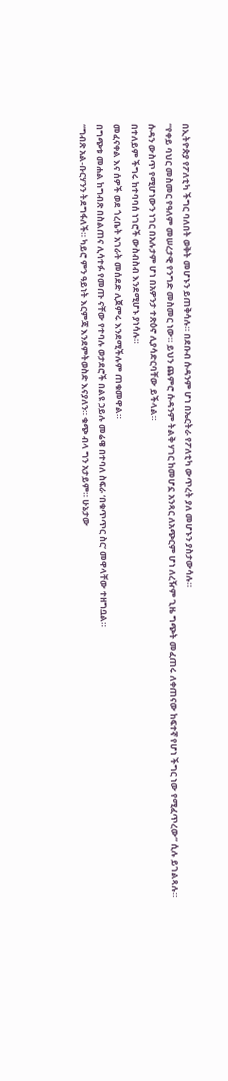በኢትዮጵያ የፖለቲካ ችግር ባለበት ወቅት መሆኑን ይጠቅሳሉ። በደቡብ ሱዳንም ሆነ በኤርትራ የፖለቲካ ውጥረት ያለ መሆኑን ያስታውሳሉ።
“የቀይ ባህር መስመር የዓለም መሠረታዊ የንግድ መስመር ነው። ይህን ጨምሮ ሱዳንም ትልቅ ሃገር ከመሆኗ አንጻር ለአጭርም ሆነ ለረዥም ጊዜ ግጭት መፈጠሩ ለቀጠናው ከፍተኛ የሆነ ችግር ነው የሚፈጥረው” ሲሉ ይገልጻሉ።
ሱዳን ውስጥ የሚሆነውን ነገር በአሉታም ሆነ በአዎንታ ተጽዕኖ ሊያሳድርባቸው ይችላል።
በተለይም ችግሩ ከተባባሰ ነገሮች ውስብስብ እንደሚሆኑ ያነሳሉ።
መፈናቀል እና ሰዎች ወደ ጎረቤት አገራት መሰደድ ሊጀምሩ እንደሚችሉም ጠቁመዋል።
በግጭቱ መሐል ከግብጽ በስልጠና ሊሳተፉ የመጡ ናቸው የተባሉ ወታደሮች በልዩ ኃይሉ መሬዌ በተባለ ስፍራ ‘በቁጥጥር ስር’ መዋላቸው ተዘግቧል።
“ግብጽ አል-ቡርሃንን ትደግፋለች። ካይሮ ምን ዓይነት እርምጃ እንደምትወስድ እናያለን። ቁጭ ብላ ግን አታይም። ሁኔታው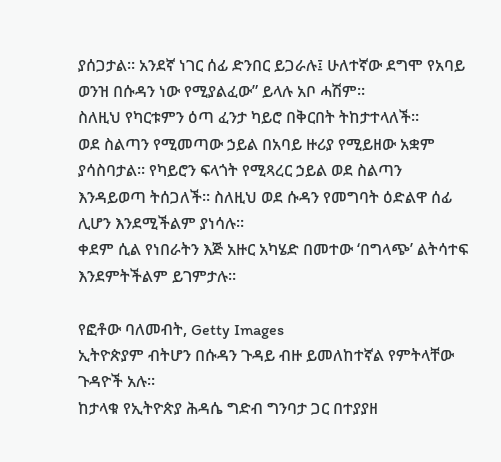ያሰጋታል። አንደኛ ነገር ሰፊ ድንበር ይጋራሉ፤ ሁለተኛው ደግሞ የአባይ ወንዝ በሱዳን ነው የሚያልፈው” ይላሉ አቦ ሓሽም።
ስለዚህ የካርቱምን ዕጣ ፈንታ ካይሮ በቅርበት ትከታተላለች።
ወደ ስልጣን የሚመጣው ኃይል በአባይ ዙሪያ የሚይዘው አቋም ያሳስባታል። የካይሮን ፍላጎት የሚጻረር ኃይል ወደ ስልጣን እንዳይወጣ ትሰጋለች። ስለዚህ ወደ ሱዳን የመግባት ዕድልዋ ሰፊ ሊሆን እንደሚችልም ያነሳሉ።
ቀደም ሲል የነበራትን እጅ አዙር አካሄድ በመተው ‘በግላጭ’ ልትሳተፍ እንደምትችልም ይገምታሉ።

የፎቶው ባለመብት, Getty Images
ኢትዮጵያም ብትሆን በሱዳን ጉዳይ ብዙ ይመለከተኛል የምትላቸው ጉዳዮች አሉ።
ከታላቁ የኢትዮጵያ ሕዳሴ ግድብ ግንባታ ጋር በተያያዘ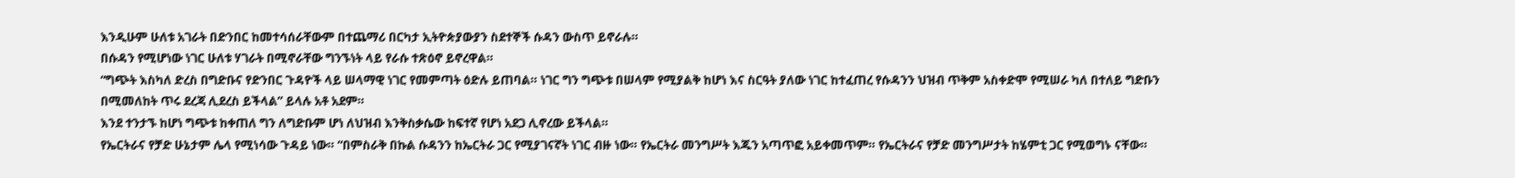እንዲሁም ሁለቱ አገራት በድንበር ከመተሳሰራቸውም በተጨማሪ በርካታ ኢትዮጵያውያን ስደተኞች ሱዳን ውስጥ ይኖራሉ።
በሱዳን የሚሆነው ነገር ሁለቱ ሃገራት በሚኖራቸው ግንኙነት ላይ የራሱ ተጽዕኖ ይኖረዋል።
“ግጭት እስካለ ድረስ በግድቡና የድንበር ጉዳዮች ላይ ሠላማዊ ነገር የመምጣት ዕድሉ ይጠባል። ነገር ግን ግጭቱ በሠላም የሚያልቅ ከሆነ እና ስርዓት ያለው ነገር ከተፈጠረ የሱዳንን ህዝብ ጥቅም አስቀድሞ የሚሠራ ካለ በተለይ ግድቡን በሚመለከት ጥሩ ደረጃ ሊደረስ ይችላል” ይላሉ አቶ አደም።
እንደ ተንታኙ ከሆነ ግጭቱ ከቀጠለ ግን ለግድቡም ሆነ ለህዝብ እንቅስቃሴው ከፍተኛ የሆነ አደጋ ሊኖረው ይችላል።
የኤርትራና የቻድ ሁኔታም ሌላ የሚነሳው ጉዳይ ነው። “በምስራቅ በኩል ሱዳንን ከኤርትራ ጋር የሚያገናኛት ነገር ብዙ ነው። የኤርትራ መንግሥት እጁን አጣጥፎ አይቀመጥም። የኤርትራና የቻድ መንግሥታት ከሄምቲ ጋር የሚወግኑ ናቸው።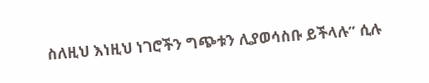ስለዚህ እነዚህ ነገሮችን ግጭቱን ሊያወሳስቡ ይችላሉ” ሲሉ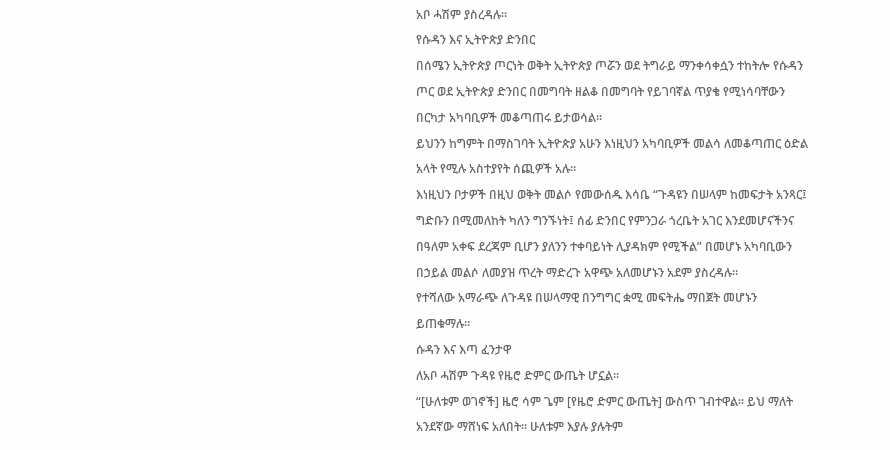አቦ ሓሽም ያስረዳሉ።
የሱዳን እና ኢትዮጵያ ድንበር
በሰሜን ኢትዮጵያ ጦርነት ወቅት ኢትዮጵያ ጦሯን ወደ ትግራይ ማንቀሳቀሷን ተከትሎ የሱዳን ጦር ወደ ኢትዮጵያ ድንበር በመግባት ዘልቆ በመግባት የይገባኛል ጥያቄ የሚነሳባቸውን በርካታ አካባቢዎች መቆጣጠሩ ይታወሳል።
ይህንን ከግምት በማስገባት ኢትዮጵያ አሁን እነዚህን አካባቢዎች መልሳ ለመቆጣጠር ዕድል አላት የሚሉ አስተያየት ሰጪዎች አሉ።
እነዚህን ቦታዎች በዚህ ወቅት መልሶ የመውሰዱ እሳቤ “ጉዳዩን በሠላም ከመፍታት አንጻር፤ ግድቡን በሚመለከት ካለን ግንኙነት፤ ሰፊ ድንበር የምንጋራ ጎረቤት አገር እንደመሆናችንና በዓለም አቀፍ ደረጃም ቢሆን ያለንን ተቀባይነት ሊያዳክም የሚችል” በመሆኑ አካባቢውን በኃይል መልሶ ለመያዝ ጥረት ማድረጉ አዋጭ አለመሆኑን አደም ያስረዳሉ።
የተሻለው አማራጭ ለጉዳዩ በሠላማዊ በንግግር ቋሚ መፍትሔ ማበጀት መሆኑን ይጠቁማሉ።
ሱዳን እና እጣ ፈንታዋ
ለአቦ ሓሽም ጉዳዩ የዜሮ ድምር ውጤት ሆኗል።
“[ሁለቱም ወገኖች] ዜሮ ሳም ጌም [የዜሮ ድምር ውጤት] ውስጥ ገብተዋል። ይህ ማለት አንደኛው ማሸነፍ አለበት። ሁለቱም እያሉ ያሉትም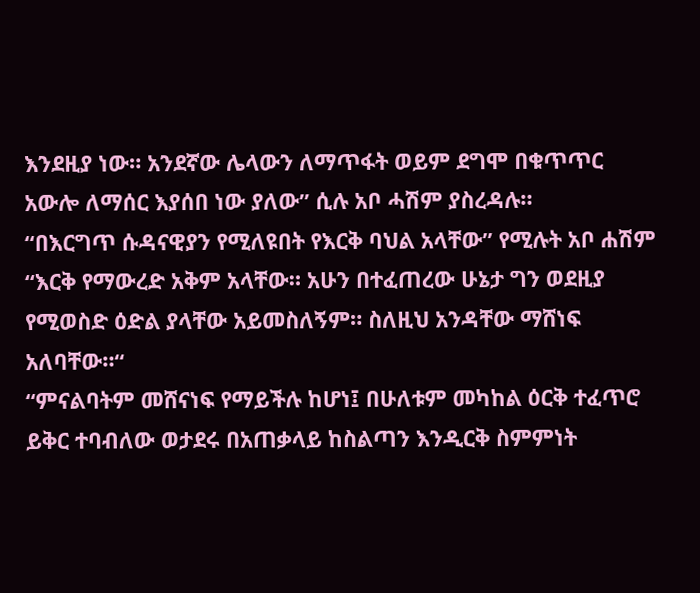እንደዚያ ነው። አንደኛው ሌላውን ለማጥፋት ወይም ደግሞ በቁጥጥር አውሎ ለማሰር እያሰበ ነው ያለው” ሲሉ አቦ ሓሽም ያስረዳሉ።
“በእርግጥ ሱዳናዊያን የሚለዩበት የእርቅ ባህል አላቸው” የሚሉት አቦ ሐሽም “እርቅ የማውረድ አቅም አላቸው። አሁን በተፈጠረው ሁኔታ ግን ወደዚያ የሚወስድ ዕድል ያላቸው አይመስለኝም። ስለዚህ አንዳቸው ማሸነፍ አለባቸው።“
“ምናልባትም መሸናነፍ የማይችሉ ከሆነ፤ በሁለቱም መካከል ዕርቅ ተፈጥሮ ይቅር ተባብለው ወታደሩ በአጠቃላይ ከስልጣን እንዲርቅ ስምምነት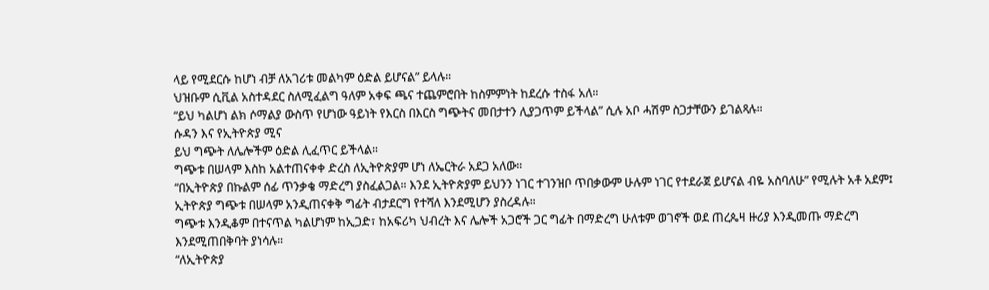ላይ የሚደርሱ ከሆነ ብቻ ለአገሪቱ መልካም ዕድል ይሆናል” ይላሉ።
ህዝቡም ሲቪል አስተዳደር ስለሚፈልግ ዓለም አቀፍ ጫና ተጨምሮበት ከስምምነት ከደረሱ ተስፋ አለ።
“ይህ ካልሆነ ልክ ሶማልያ ውስጥ የሆነው ዓይነት የእርስ በእርስ ግጭትና መበታተን ሊያጋጥም ይችላል” ሲሉ አቦ ሓሽም ስጋታቸውን ይገልጻሉ።
ሱዳን እና የኢትዮጵያ ሚና
ይህ ግጭት ለሌሎችም ዕድል ሊፈጥር ይችላል።
ግጭቱ በሠላም እስከ አልተጠናቀቀ ድረስ ለኢትዮጵያም ሆነ ለኤርትራ አደጋ አለው።
“በኢትዮጵያ በኩልም ሰፊ ጥንቃቄ ማድረግ ያስፈልጋል። እንደ ኢትዮጵያም ይህንን ነገር ተገንዝቦ ጥበቃውም ሁሉም ነገር የተደራጀ ይሆናል ብዬ አስባለሁ” የሚሉት አቶ አደም፤ ኢትዮጵያ ግጭቱ በሠላም አንዲጠናቀቅ ግፊት ብታደርግ የተሻለ እንደሚሆን ያስረዳሉ።
ግጭቱ እንዲቆም በተናጥል ካልሆነም ከኢጋድ፣ ከአፍሪካ ህብረት እና ሌሎች አጋሮች ጋር ግፊት በማድረግ ሁለቱም ወገኖች ወደ ጠረጴዛ ዙሪያ እንዲመጡ ማድረግ እንደሚጠበቅባት ያነሳሉ።
“ለኢትዮጵያ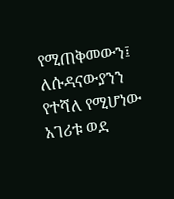የሚጠቅመውን፤ ለሱዳናውያንን የተሻለ የሚሆነው አገሪቱ ወደ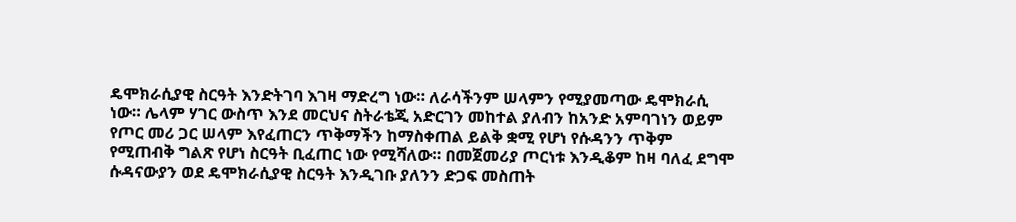ዴሞክራሲያዊ ስርዓት እንድትገባ እገዛ ማድረግ ነው። ለራሳችንም ሠላምን የሚያመጣው ዴሞክራሲ ነው። ሌላም ሃገር ውስጥ እንደ መርህና ስትራቴጂ አድርገን መከተል ያለብን ከአንድ አምባገነን ወይም የጦር መሪ ጋር ሠላም እየፈጠርን ጥቅማችን ከማስቀጠል ይልቅ ቋሚ የሆነ የሱዳንን ጥቅም የሚጠብቅ ግልጽ የሆነ ስርዓት ቢፈጠር ነው የሚሻለው። በመጀመሪያ ጦርነቱ እንዲቆም ከዛ ባለፈ ደግሞ ሱዳናውያን ወደ ዴሞክራሲያዊ ስርዓት እንዲገቡ ያለንን ድጋፍ መስጠት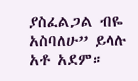ያስፈልጋል ብዬ አስባለሁ” ይላሉ አቶ አደም።